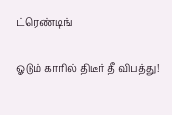ட்ரெண்டிங்

ஓடும் காரில் திடீர் தீ விபத்து!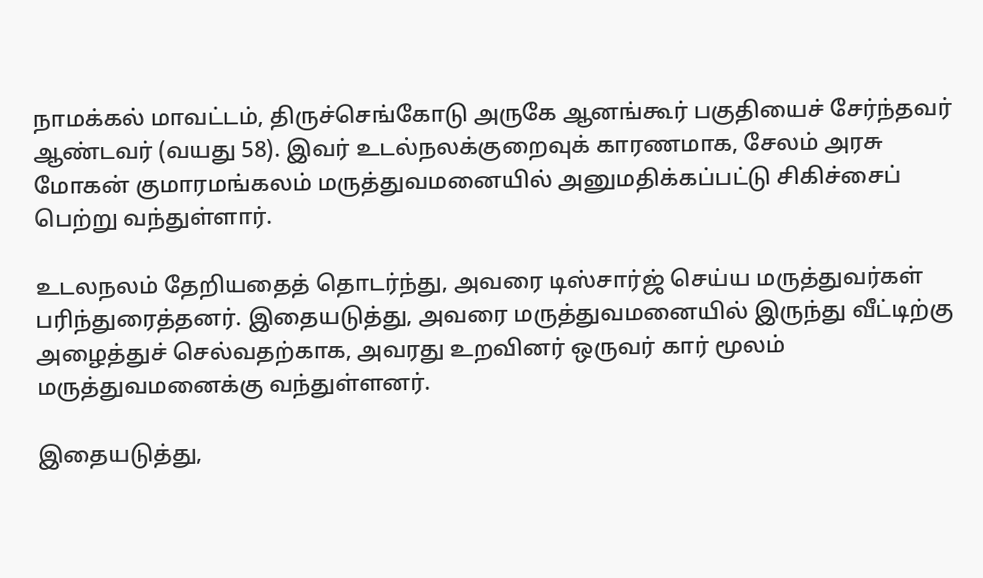நாமக்கல் மாவட்டம், திருச்செங்கோடு அருகே ஆனங்கூர் பகுதியைச் சேர்ந்தவர் ஆண்டவர் (வயது 58). இவர் உடல்நலக்குறைவுக் காரணமாக, சேலம் அரசு மோகன் குமாரமங்கலம் மருத்துவமனையில் அனுமதிக்கப்பட்டு சிகிச்சைப் பெற்று வந்துள்ளார்.

உடலநலம் தேறியதைத் தொடர்ந்து, அவரை டிஸ்சார்ஜ் செய்ய மருத்துவர்கள் பரிந்துரைத்தனர். இதையடுத்து, அவரை மருத்துவமனையில் இருந்து வீட்டிற்கு அழைத்துச் செல்வதற்காக, அவரது உறவினர் ஒருவர் கார் மூலம் மருத்துவமனைக்கு வந்துள்ளனர்.

இதையடுத்து,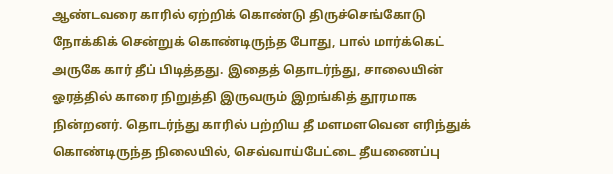ஆண்டவரை காரில் ஏற்றிக் கொண்டு திருச்செங்கோடு நோக்கிக் சென்றுக் கொண்டிருந்த போது, பால் மார்க்கெட் அருகே கார் தீப் பிடித்தது. இதைத் தொடர்ந்து, சாலையின் ஓரத்தில் காரை நிறுத்தி இருவரும் இறங்கித் தூரமாக நின்றனர். தொடர்ந்து காரில் பற்றிய தீ மளமளவென எரிந்துக் கொண்டிருந்த நிலையில், செவ்வாய்பேட்டை தீயணைப்பு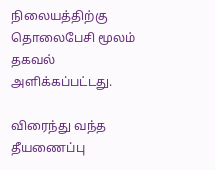நிலையத்திற்கு தொலைபேசி மூலம் தகவல் அளிக்கப்பட்டது.

விரைந்து வந்த தீயணைப்பு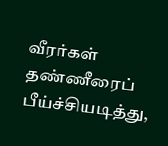வீரர்கள் தண்ணீரைப் பீய்ச்சியடித்து,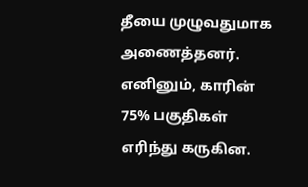தீயை முழுவதுமாக அணைத்தனர். எனினும், காரின் 75% பகுதிகள் எரிந்து கருகின.